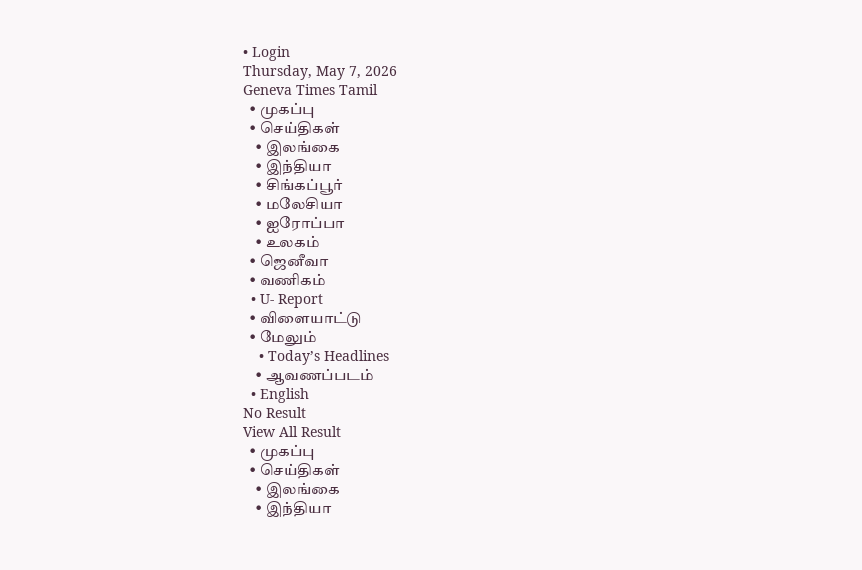• Login
Thursday, May 7, 2026
Geneva Times Tamil
  • முகப்பு
  • செய்திகள்
    • இலங்கை
    • இந்தியா
    • சிங்கப்பூர்
    • மலேசியா
    • ஐரோப்பா
    • உலகம்
  • ஜெனீவா
  • வணிகம்
  • U- Report
  • விளையாட்டு
  • மேலும்
    • Today’s Headlines
    • ஆவணப்படம்
  • English
No Result
View All Result
  • முகப்பு
  • செய்திகள்
    • இலங்கை
    • இந்தியா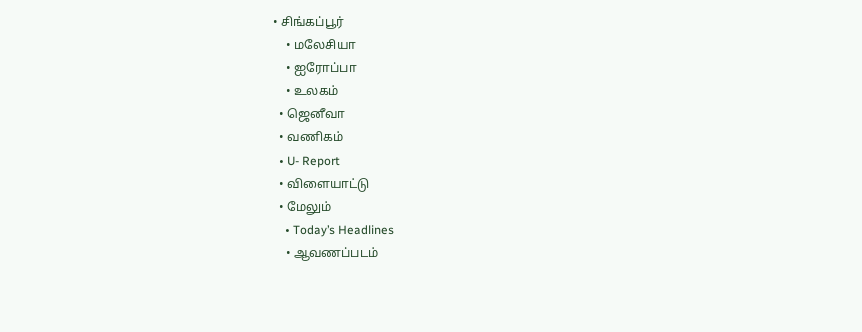• சிங்கப்பூர்
    • மலேசியா
    • ஐரோப்பா
    • உலகம்
  • ஜெனீவா
  • வணிகம்
  • U- Report
  • விளையாட்டு
  • மேலும்
    • Today’s Headlines
    • ஆவணப்படம்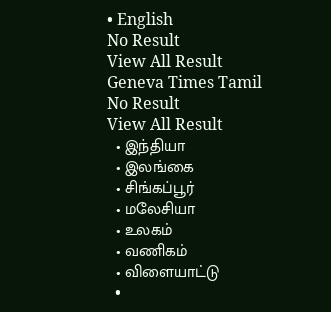• English
No Result
View All Result
Geneva Times Tamil
No Result
View All Result
  • இந்தியா
  • இலங்கை
  • சிங்கப்பூர்
  • மலேசியா
  • உலகம்
  • வணிகம்
  • விளையாட்டு
  •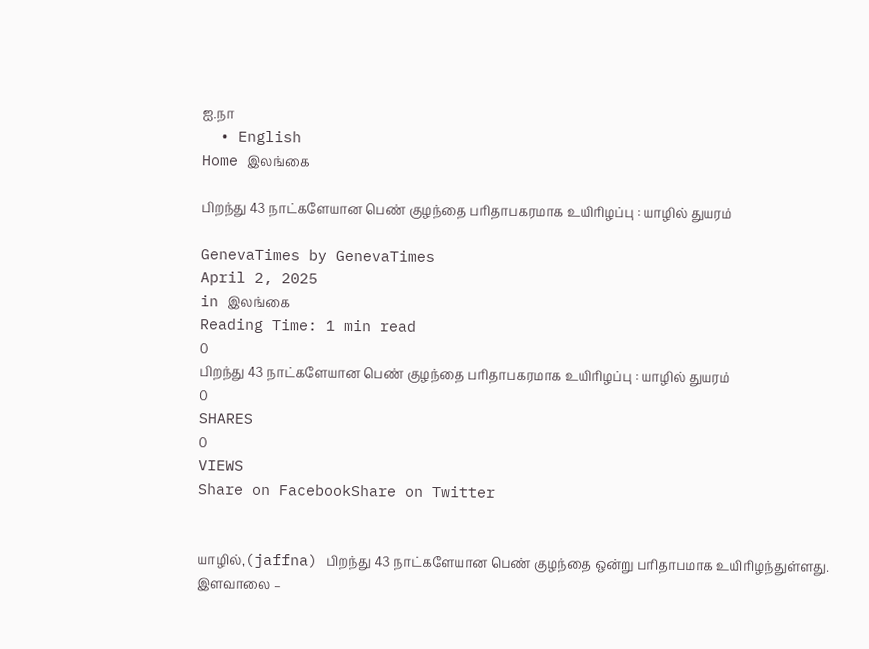ஐ.நா
  • English
Home இலங்கை

பிறந்து 43 நாட்களேயான பெண் குழந்தை பரிதாபகரமாக உயிரிழப்பு : யாழில் துயரம்

GenevaTimes by GenevaTimes
April 2, 2025
in இலங்கை
Reading Time: 1 min read
0
பிறந்து 43 நாட்களேயான பெண் குழந்தை பரிதாபகரமாக உயிரிழப்பு : யாழில் துயரம்
0
SHARES
0
VIEWS
Share on FacebookShare on Twitter


யாழில்,(jaffna) பிறந்து 43 நாட்களேயான பெண் குழந்தை ஒன்று பரிதாபமாக உயிரிழந்துள்ளது.
இளவாலை –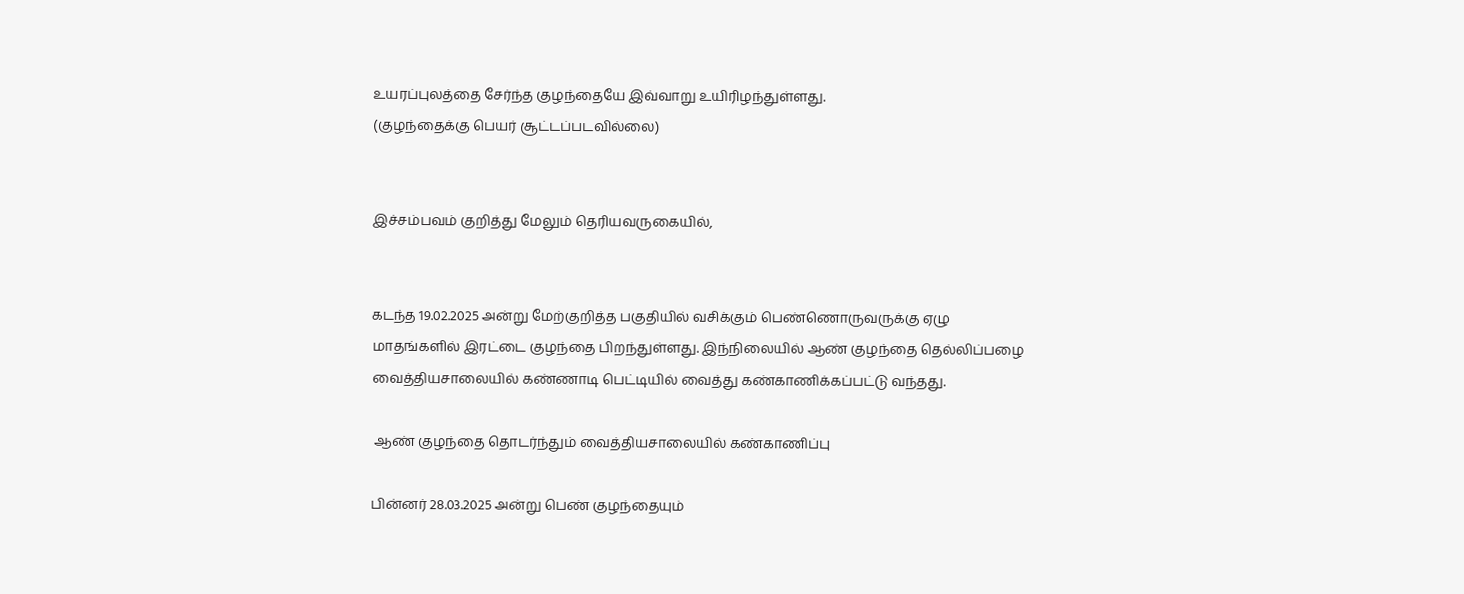உயரப்புலத்தை சேர்ந்த குழந்தையே இவ்வாறு உயிரிழந்துள்ளது.
(குழந்தைக்கு பெயர் சூட்டப்படவில்லை)


இச்சம்பவம் குறித்து மேலும் தெரியவருகையில்,


கடந்த 19.02.2025 அன்று மேற்குறித்த பகுதியில் வசிக்கும் பெண்ணொருவருக்கு ஏழு
மாதங்களில் இரட்டை குழந்தை பிறந்துள்ளது. இந்நிலையில் ஆண் குழந்தை தெல்லிப்பழை
வைத்தியசாலையில் கண்ணாடி பெட்டியில் வைத்து கண்காணிக்கப்பட்டு வந்தது.

 ஆண் குழந்தை தொடர்ந்தும் வைத்தியசாலையில் கண்காணிப்பு

பின்னர் 28.03.2025 அன்று பெண் குழந்தையும்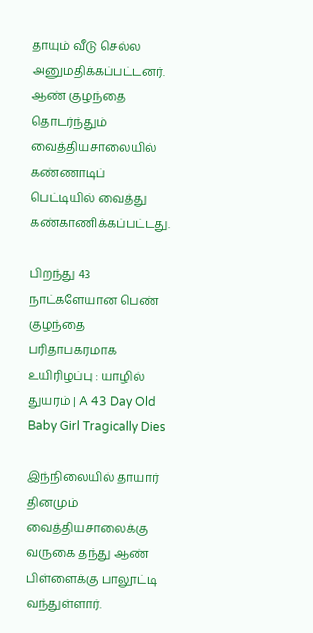தாயும் வீடு செல்ல
அனுமதிக்கப்பட்டனர். ஆண் குழந்தை தொடர்ந்தும் வைத்தியசாலையில் கண்ணாடிப்
பெட்டியில் வைத்து கண்காணிக்கப்பட்டது.

பிறந்து 43 நாட்களேயான பெண் குழந்தை பரிதாபகரமாக உயிரிழப்பு : யாழில் துயரம் | A 43 Day Old Baby Girl Tragically Dies

இந்நிலையில் தாயார் தினமும்
வைத்தியசாலைக்கு வருகை தந்து ஆண் பிள்ளைக்கு பாலூட்டி வந்துள்ளார்.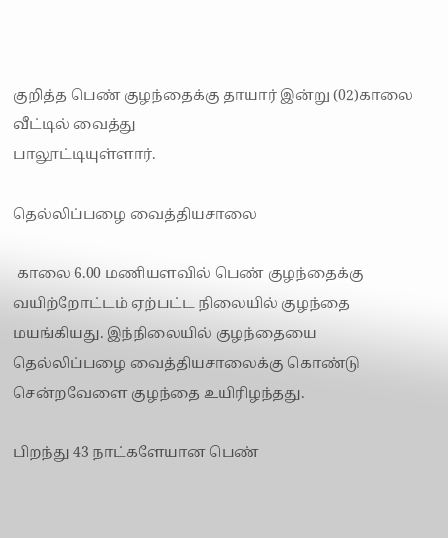குறித்த பெண் குழந்தைக்கு தாயார் இன்று (02)காலை வீட்டில் வைத்து
பாலூட்டியுள்ளார்.

தெல்லிப்பழை வைத்தியசாலை

 காலை 6.00 மணியளவில் பெண் குழந்தைக்கு
வயிற்றோட்டம் ஏற்பட்ட நிலையில் குழந்தை மயங்கியது. இந்நிலையில் குழந்தையை
தெல்லிப்பழை வைத்தியசாலைக்கு கொண்டு சென்றவேளை குழந்தை உயிரிழந்தது.

பிறந்து 43 நாட்களேயான பெண்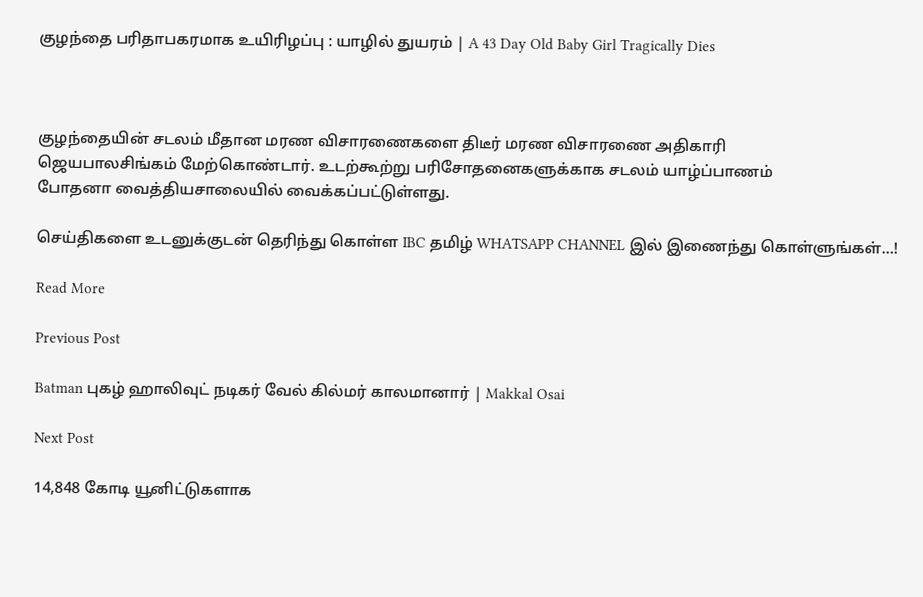குழந்தை பரிதாபகரமாக உயிரிழப்பு : யாழில் துயரம் | A 43 Day Old Baby Girl Tragically Dies



குழந்தையின் சடலம் மீதான மரண விசாரணைகளை திடீர் மரண விசாரணை அதிகாரி
ஜெயபாலசிங்கம் மேற்கொண்டார். உடற்கூற்று பரிசோதனைகளுக்காக சடலம் யாழ்ப்பாணம்
போதனா வைத்தியசாலையில் வைக்கப்பட்டுள்ளது.

செய்திகளை உடனுக்குடன் தெரிந்து கொள்ள IBC தமிழ் WHATSAPP CHANNEL இல் இணைந்து கொள்ளுங்கள்…!

Read More

Previous Post

Batman புகழ் ஹாலிவுட் நடிகர் வேல் கில்மர் காலமானார் | Makkal Osai

Next Post

14,848 கோடி யூனிட்டுகளாக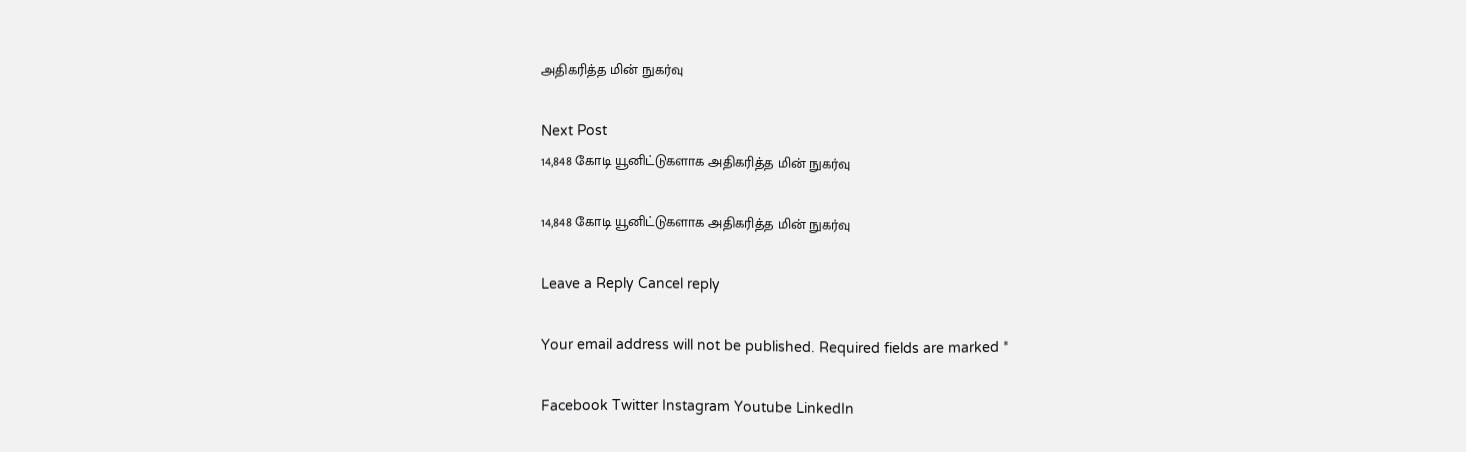அதிகரித்த மின் நுகர்வு

Next Post
14,848 கோடி யூனிட்டுகளாக அதிகரித்த மின் நுகர்வு

14,848 கோடி யூனிட்டுகளாக அதிகரித்த மின் நுகர்வு

Leave a Reply Cancel reply

Your email address will not be published. Required fields are marked *

Facebook Twitter Instagram Youtube LinkedIn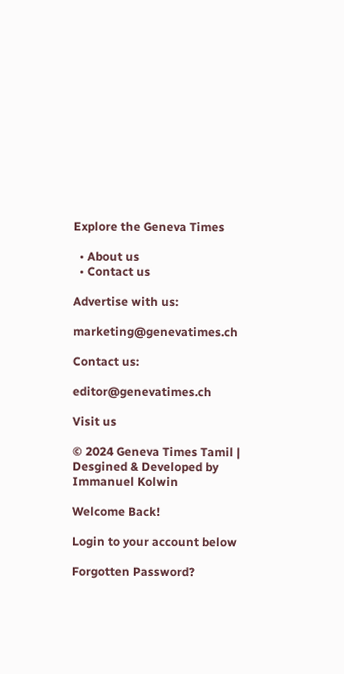Explore the Geneva Times

  • About us
  • Contact us

Advertise with us:

marketing@genevatimes.ch

Contact us:

editor@genevatimes.ch

Visit us

© 2024 Geneva Times Tamil | Desgined & Developed by Immanuel Kolwin

Welcome Back!

Login to your account below

Forgotten Password?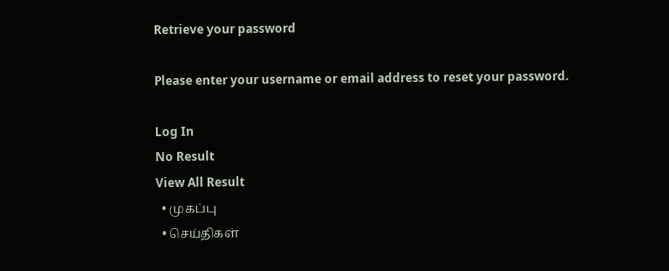Retrieve your password

Please enter your username or email address to reset your password.

Log In
No Result
View All Result
  • முகப்பு
  • செய்திகள்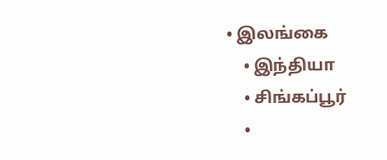• இலங்கை
    • இந்தியா
    • சிங்கப்பூர்
    •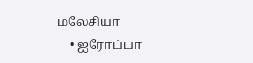மலேசியா
    • ஐரோப்பா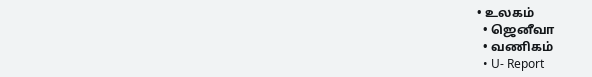• உலகம்
  • ஜெனீவா
  • வணிகம்
  • U- Report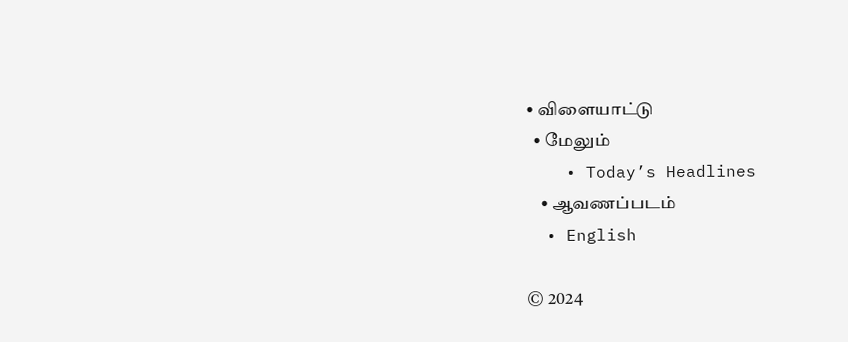• விளையாட்டு
  • மேலும்
    • Today’s Headlines
    • ஆவணப்படம்
  • English

© 2024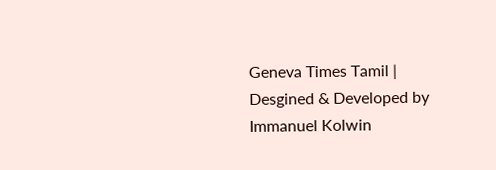Geneva Times Tamil | Desgined & Developed by Immanuel Kolwin